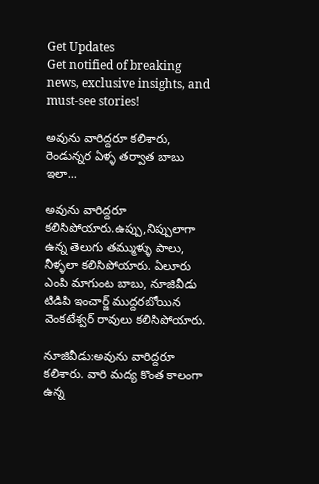Get Updates
Get notified of breaking news, exclusive insights, and must-see stories!

అవును వారిద్దరూ కలిశారు, రెండున్నర ఏళ్ళ తర్వాత బాబు ఇలా...

అవును వారిద్దరూ కలిసిపోయారు.ఉప్పు,నిప్పులాగా ఉన్న తెలుగు తమ్ముళ్ళు పాలు, నీళ్ళలా కలిసిపోయారు. ఏలూరు ఎంపి మాగుంట బాబు, నూజివీడు టిడిపి ఇంచార్జ్ ముద్దరబోయిన వెంకటేశ్వర్ రావులు కలిసిపోయారు.

నూజివీడు:అవును వారిద్దరూ కలిశారు. వారి మద్య కొంత కాలంగా ఉన్న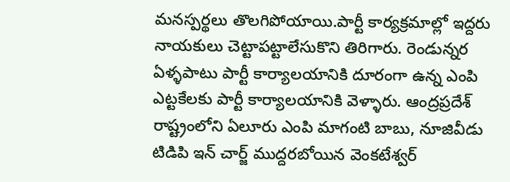మనస్పర్థలు తొలగిపోయాయి.పార్టీ కార్యక్రమాల్లో ఇద్దరు నాయకులు చెట్టాపట్టాలేసుకొని తిరిగారు. రెండున్నర ఏళ్ళపాటు పార్టీ కార్యాలయానికి దూరంగా ఉన్న ఎంపి ఎట్టకేలకు పార్టీ కార్యాలయానికి వెళ్ళారు. ఆంద్రప్రదేశ్ రాష్ట్రంలోని ఏలూరు ఎంపి మాగంటి బాబు, నూజివీడు టిడిపి ఇన్ చార్జ్ ముద్దరబోయిన వెంకటేశ్వర్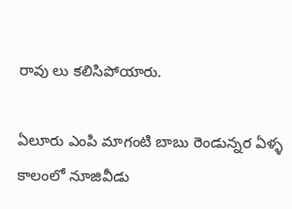రావు లు కలిసిపోయారు.

ఏలూరు ఎంపి మాగంటి బాబు రెండున్నర ఏళ్ళ కాలంలో నూజివీడు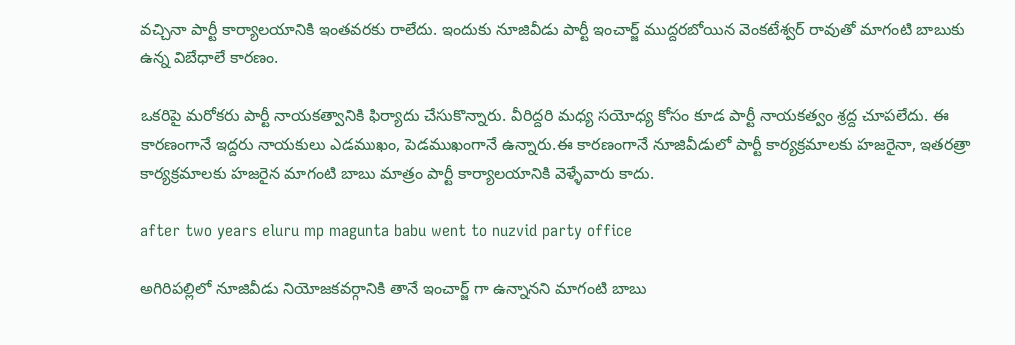వచ్చినా పార్టీ కార్యాలయానికి ఇంతవరకు రాలేదు. ఇందుకు నూజివీడు పార్టీ ఇంచార్జ్ ముద్దరబోయిన వెంకటేశ్వర్ రావుతో మాగంటి బాబుకు ఉన్న విబేధాలే కారణం.

ఒకరిపై మరోకరు పార్టీ నాయకత్వానికి ఫిర్యాదు చేసుకొన్నారు. వీరిద్దరి మధ్య సయోధ్య కోసం కూడ పార్టీ నాయకత్వం శ్రద్ద చూపలేదు. ఈ కారణంగానే ఇద్దరు నాయకులు ఎడముఖం, పెడముఖంగానే ఉన్నారు.ఈ కారణంగానే నూజివీడులో పార్టీ కార్యక్రమాలకు హజరైనా, ఇతరత్రా కార్యక్రమాలకు హజరైన మాగంటి బాబు మాత్రం పార్టీ కార్యాలయానికి వెళ్ళేవారు కాదు.

after two years eluru mp magunta babu went to nuzvid party office

అగిరిపల్లిలో నూజివీడు నియోజకవర్గానికి తానే ఇంచార్జ్ గా ఉన్నానని మాగంటి బాబు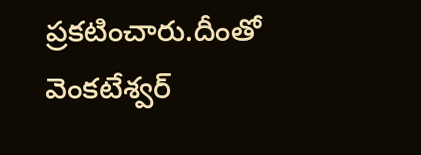ప్రకటించారు.దీంతో వెంకటేశ్వర్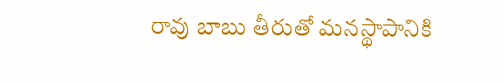రావు బాబు తీరుతో మనస్థాపానికి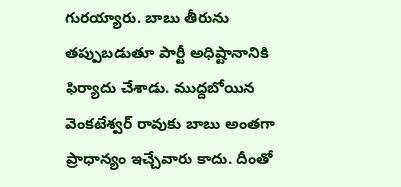గురయ్యారు. బాబు తీరును తప్పుబడుతూ పార్టీ అధిష్టానానికి ఫిర్యాదు చేశాడు. ముద్దబోయిన వెంకటేశ్వర్ రావుకు బాబు అంతగా ప్రాధాన్యం ఇచ్చేవారు కాదు. దీంతో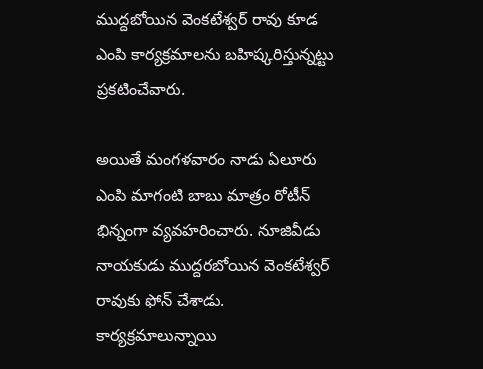ముద్దబోయిన వెంకటేశ్వర్ రావు కూడ ఎంపి కార్యక్రమాలను బహిష్కరిస్తున్నట్టు ప్రకటించేవారు.

అయితే మంగళవారం నాడు ఏలూరు ఎంపి మాగంటి బాబు మాత్రం రోటీన్ భిన్నంగా వ్యవహరించారు. నూజివీడు నాయకుడు ముద్దరబోయిన వెంకటేశ్వర్ రావుకు ఫోన్ చేశాడు. కార్యక్రమాలున్నాయి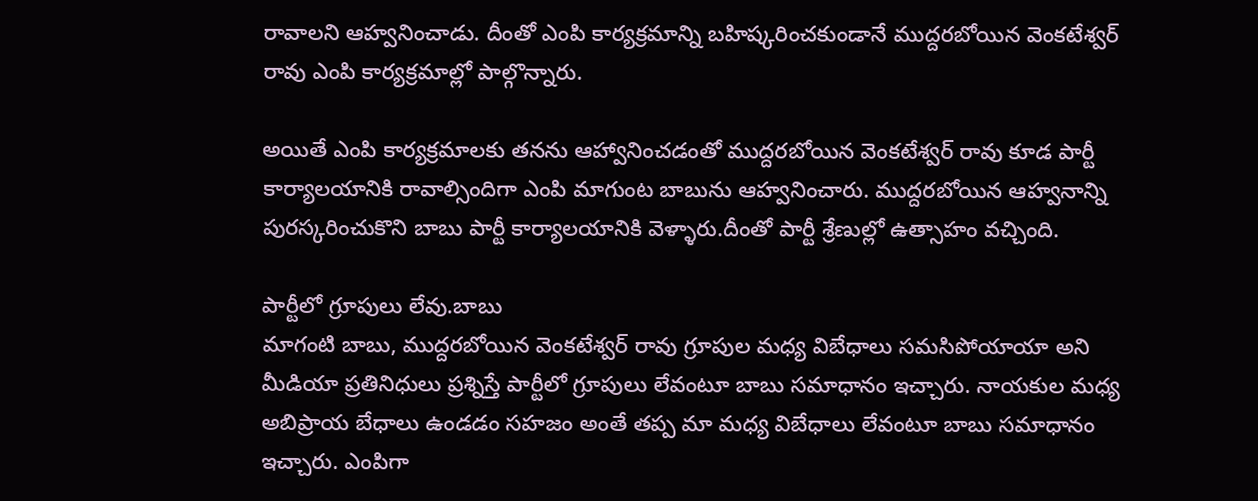రావాలని ఆహ్వనించాడు. దీంతో ఎంపి కార్యక్రమాన్ని బహిష్కరించకుండానే ముద్దరబోయిన వెంకటేశ్వర్ రావు ఎంపి కార్యక్రమాల్లో పాల్గొన్నారు.

అయితే ఎంపి కార్యక్రమాలకు తనను ఆహ్వానించడంతో ముద్దరబోయిన వెంకటేశ్వర్ రావు కూడ పార్టీ కార్యాలయానికి రావాల్సిందిగా ఎంపి మాగుంట బాబును ఆహ్వనించారు. ముద్దరబోయిన ఆహ్వనాన్ని పురస్కరించుకొని బాబు పార్టీ కార్యాలయానికి వెళ్ళారు.దీంతో పార్టీ శ్రేణుల్లో ఉత్సాహం వచ్చింది.

పార్టీలో గ్రూపులు లేవు.బాబు
మాగంటి బాబు, ముద్దరబోయిన వెంకటేశ్వర్ రావు గ్రూపుల మధ్య విబేధాలు సమసిపోయాయా అని మీడియా ప్రతినిధులు ప్రశ్నిస్తే పార్టీలో గ్రూపులు లేవంటూ బాబు సమాధానం ఇచ్చారు. నాయకుల మధ్య అబిప్రాయ బేధాలు ఉండడం సహజం అంతే తప్ప మా మధ్య విబేధాలు లేవంటూ బాబు సమాధానం ఇచ్చారు. ఎంపిగా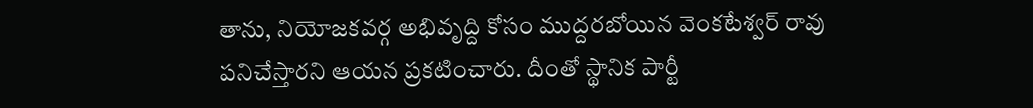తాను, నియోజకవర్గ అభివృద్ది కోసం ముద్దరబోయిన వెంకటేశ్వర్ రావు పనిచేస్తారని ఆయన ప్రకటించారు. దీంతో స్థానిక పార్టీ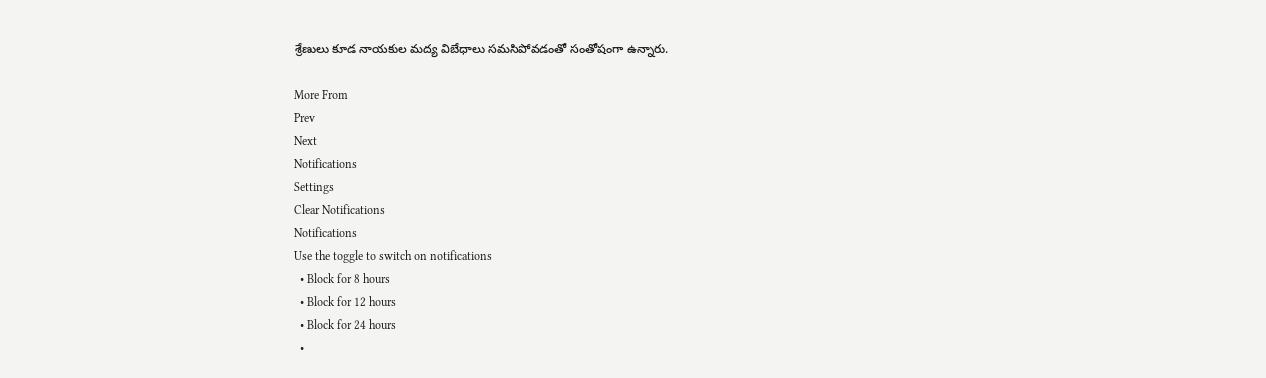శ్రేణులు కూడ నాయకుల మద్య విబేధాలు సమసిపోవడంతో సంతోషంగా ఉన్నారు.

More From
Prev
Next
Notifications
Settings
Clear Notifications
Notifications
Use the toggle to switch on notifications
  • Block for 8 hours
  • Block for 12 hours
  • Block for 24 hours
  •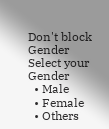Don't block
Gender
Select your Gender
  • Male
  • Female
  • Others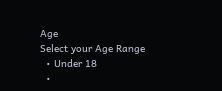Age
Select your Age Range
  • Under 18
  •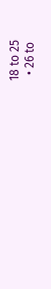18 to 25
  • 26 to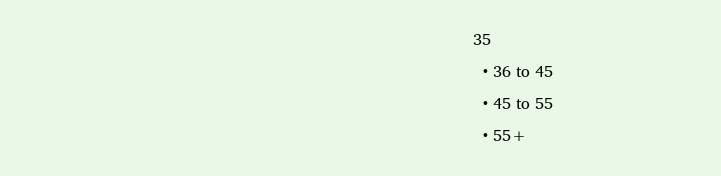35
  • 36 to 45
  • 45 to 55
  • 55+